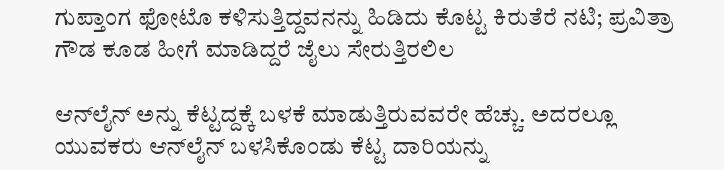ಗುಪ್ತಾಂಗ ಫೋಟೊ ಕಳಿಸುತ್ತಿದ್ದವನನ್ನು ಹಿಡಿದು ಕೊಟ್ಟ ಕಿರುತೆರೆ ನಟಿ; ಪ್ರವಿತ್ರಾ ಗೌಡ ಕೂಡ ಹೀಗೆ ಮಾಡಿದ್ದರೆ ಜೈಲು ಸೇರುತ್ತಿರಲಿಲ

ಆನ್‌ಲೈನ್‌ ಅನ್ನು ಕೆಟ್ಟದ್ದಕ್ಕೆ ಬಳಕೆ ಮಾಡುತ್ತಿರುವವರೇ ಹೆಚ್ಚು. ಅದರಲ್ಲೂ ಯುವಕರು ಆನ್‌ಲೈನ್‌ ಬಳಸಿಕೊಂಡು ಕೆಟ್ಟ ದಾರಿಯನ್ನು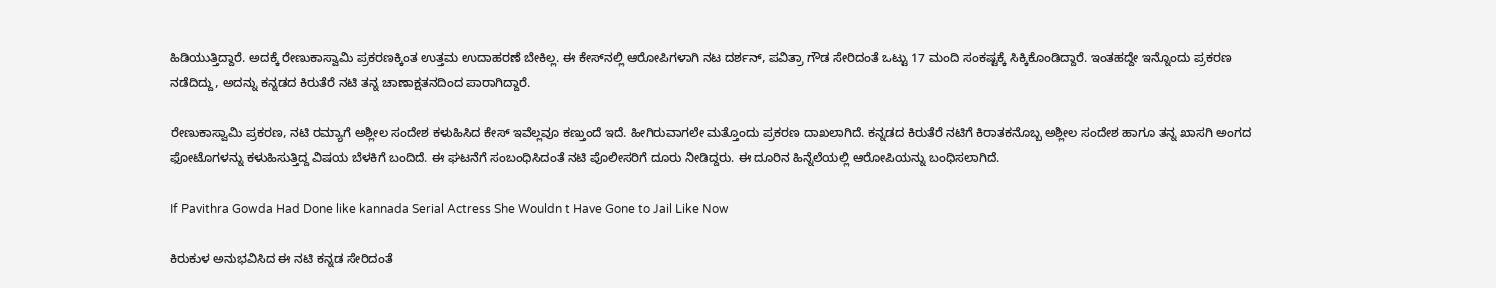ಹಿಡಿಯುತ್ತಿದ್ದಾರೆ. ಅದಕ್ಕೆ ರೇಣುಕಾಸ್ವಾಮಿ ಪ್ರಕರಣಕ್ಕಿಂತ ಉತ್ತಮ ಉದಾಹರಣೆ ಬೇಕಿಲ್ಲ. ಈ ಕೇಸ್‌ನಲ್ಲಿ ಆರೋಪಿಗಳಾಗಿ ನಟ ದರ್ಶನ್, ಪವಿತ್ರಾ ಗೌಡ ಸೇರಿದಂತೆ ಒಟ್ಟು 17 ಮಂದಿ ಸಂಕಷ್ಟಕ್ಕೆ ಸಿಕ್ಕಿಕೊಂಡಿದ್ದಾರೆ. ಇಂತಹದ್ದೇ ಇನ್ನೊಂದು ಪ್ರಕರಣ ನಡೆದಿದ್ದು, ಅದನ್ನು ಕನ್ನಡದ ಕಿರುತೆರೆ ನಟಿ ತನ್ನ ಚಾಣಾಕ್ಷತನದಿಂದ ಪಾರಾಗಿದ್ದಾರೆ.

ರೇಣುಕಾಸ್ವಾಮಿ ಪ್ರಕರಣ, ನಟಿ ರಮ್ಯಾಗೆ ಅಶ್ಲೀಲ ಸಂದೇಶ ಕಳುಹಿಸಿದ ಕೇಸ್ ಇವೆಲ್ಲವೂ ಕಣ್ತುಂದೆ ಇದೆ. ಹೀಗಿರುವಾಗಲೇ ಮತ್ತೊಂದು ಪ್ರಕರಣ ದಾಖಲಾಗಿದೆ. ಕನ್ನಡದ ಕಿರುತೆರೆ ನಟಿಗೆ ಕಿರಾತಕನೊಬ್ಬ ಅಶ್ಲೀಲ ಸಂದೇಶ ಹಾಗೂ ತನ್ನ ಖಾಸಗಿ ಅಂಗದ ಫೋಟೊಗಳನ್ನು ಕಳುಹಿಸುತ್ತಿದ್ದ ವಿಷಯ ಬೆಳಕಿಗೆ ಬಂದಿದೆ. ಈ ಘಟನೆಗೆ ಸಂಬಂಧಿಸಿದಂತೆ ನಟಿ ಪೊಲೀಸರಿಗೆ ದೂರು ನೀಡಿದ್ದರು. ಈ ದೂರಿನ ಹಿನ್ನೆಲೆಯಲ್ಲಿ ಆರೋಪಿಯನ್ನು ಬಂಧಿಸಲಾಗಿದೆ.

If Pavithra Gowda Had Done like kannada Serial Actress She Wouldn t Have Gone to Jail Like Now

ಕಿರುಕುಳ ಅನುಭವಿಸಿದ ಈ ನಟಿ ಕನ್ನಡ ಸೇರಿದಂತೆ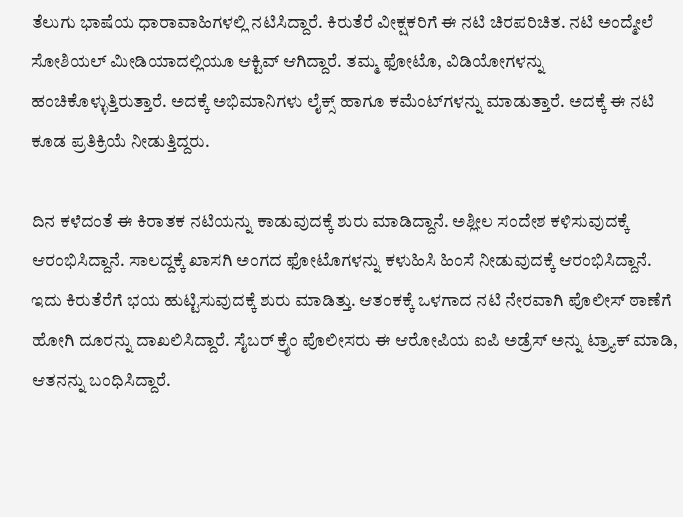ತೆಲುಗು ಭಾಷೆಯ ಧಾರಾವಾಹಿಗಳಲ್ಲಿ ನಟಿಸಿದ್ದಾರೆ. ಕಿರುತೆರೆ ವೀಕ್ಷಕರಿಗೆ ಈ ನಟಿ ಚಿರಪರಿಚಿತ. ನಟಿ ಅಂದ್ಮೇಲೆ ಸೋಶಿಯಲ್ ಮೀಡಿಯಾದಲ್ಲಿಯೂ ಆಕ್ಟಿವ್ ಆಗಿದ್ದಾರೆ. ತಮ್ಮ ಫೋಟೊ, ವಿಡಿಯೋಗಳನ್ನು ಹಂಚಿಕೊಳ್ಳುತ್ತಿರುತ್ತಾರೆ. ಅದಕ್ಕೆ ಅಭಿಮಾನಿಗಳು ಲೈಕ್ಸ್ ಹಾಗೂ ಕಮೆಂಟ್‌ಗಳನ್ನು ಮಾಡುತ್ತಾರೆ. ಅದಕ್ಕೆ ಈ ನಟಿ ಕೂಡ ಪ್ರತಿಕ್ರಿಯೆ ನೀಡುತ್ತಿದ್ದರು.

ದಿನ ಕಳೆದಂತೆ ಈ ಕಿರಾತಕ ನಟಿಯನ್ನು ಕಾಡುವುದಕ್ಕೆ ಶುರು ಮಾಡಿದ್ದಾನೆ. ಅಶ್ಲೀಲ ಸಂದೇಶ ಕಳಿಸುವುದಕ್ಕೆ ಆರಂಭಿಸಿದ್ದಾನೆ. ಸಾಲದ್ದಕ್ಕೆ ಖಾಸಗಿ ಅಂಗದ ಫೋಟೊಗಳನ್ನು ಕಳುಹಿಸಿ ಹಿಂಸೆ ನೀಡುವುದಕ್ಕೆ ಆರಂಭಿಸಿದ್ದಾನೆ. ಇದು ಕಿರುತೆರೆಗೆ ಭಯ ಹುಟ್ಟಿಸುವುದಕ್ಕೆ ಶುರು ಮಾಡಿತ್ತು. ಆತಂಕಕ್ಕೆ ಒಳಗಾದ ನಟಿ ನೇರವಾಗಿ ಪೊಲೀಸ್ ಠಾಣೆಗೆ ಹೋಗಿ ದೂರನ್ನು ದಾಖಲಿಸಿದ್ದಾರೆ. ಸೈಬರ್ ಕ್ರೈಂ ಪೊಲೀಸರು ಈ ಆರೋಪಿಯ ಐಪಿ ಅಡ್ರೆಸ್‌ ಅನ್ನು ಟ್ರ್ಯಾಕ್ ಮಾಡಿ, ಆತನನ್ನು ಬಂಧಿಸಿದ್ದಾರೆ.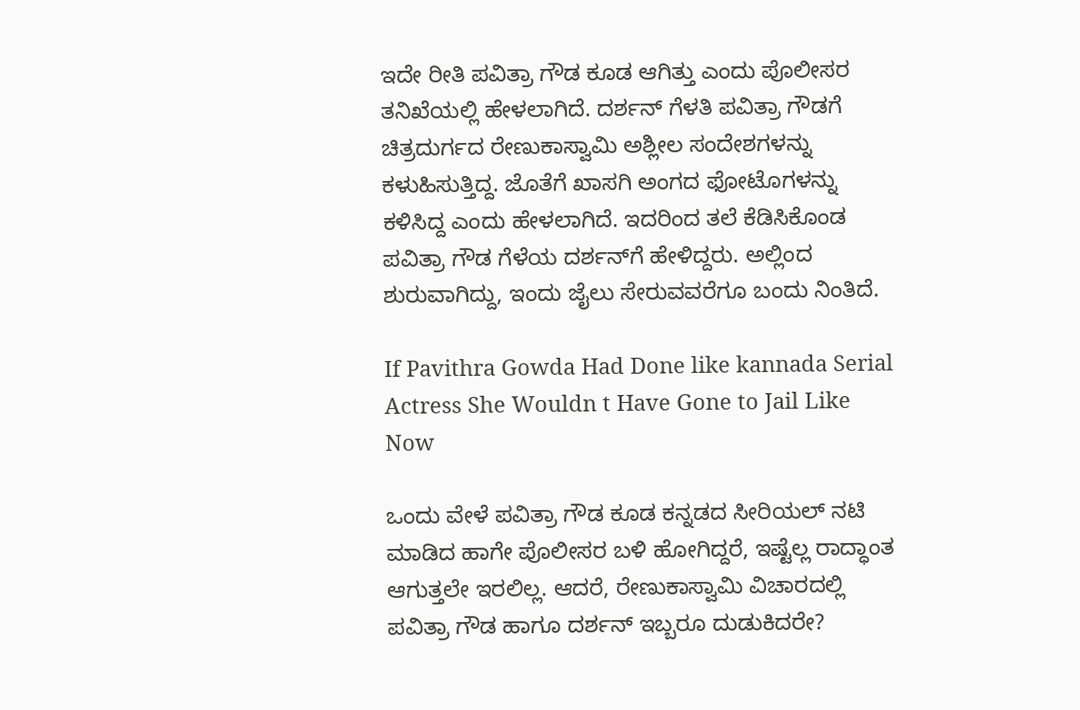ಇದೇ ರೀತಿ ಪವಿತ್ರಾ ಗೌಡ ಕೂಡ ಆಗಿತ್ತು ಎಂದು ಪೊಲೀಸರ ತನಿಖೆಯಲ್ಲಿ ಹೇಳಲಾಗಿದೆ. ದರ್ಶನ್ ಗೆಳತಿ ಪವಿತ್ರಾ ಗೌಡಗೆ ಚಿತ್ರದುರ್ಗದ ರೇಣುಕಾಸ್ವಾಮಿ ಅಶ್ಲೀಲ ಸಂದೇಶಗಳನ್ನು ಕಳುಹಿಸುತ್ತಿದ್ದ. ಜೊತೆಗೆ ಖಾಸಗಿ ಅಂಗದ ಫೋಟೊಗಳನ್ನು ಕಳಿಸಿದ್ದ ಎಂದು ಹೇಳಲಾಗಿದೆ. ಇದರಿಂದ ತಲೆ ಕೆಡಿಸಿಕೊಂಡ ಪವಿತ್ರಾ ಗೌಡ ಗೆಳೆಯ ದರ್ಶನ್‌ಗೆ ಹೇಳಿದ್ದರು. ಅಲ್ಲಿಂದ ಶುರುವಾಗಿದ್ದು, ಇಂದು ಜೈಲು ಸೇರುವವರೆಗೂ ಬಂದು ನಿಂತಿದೆ.

If Pavithra Gowda Had Done like kannada Serial Actress She Wouldn t Have Gone to Jail Like Now

ಒಂದು ವೇಳೆ ಪವಿತ್ರಾ ಗೌಡ ಕೂಡ ಕನ್ನಡದ ಸೀರಿಯಲ್ ನಟಿ ಮಾಡಿದ ಹಾಗೇ ಪೊಲೀಸರ ಬಳಿ ಹೋಗಿದ್ದರೆ, ಇಷ್ಟೆಲ್ಲ ರಾದ್ಧಾಂತ ಆಗುತ್ತಲೇ ಇರಲಿಲ್ಲ. ಆದರೆ, ರೇಣುಕಾಸ್ವಾಮಿ ವಿಚಾರದಲ್ಲಿ ಪವಿತ್ರಾ ಗೌಡ ಹಾಗೂ ದರ್ಶನ್ ಇಬ್ಬರೂ ದುಡುಕಿದರೇ?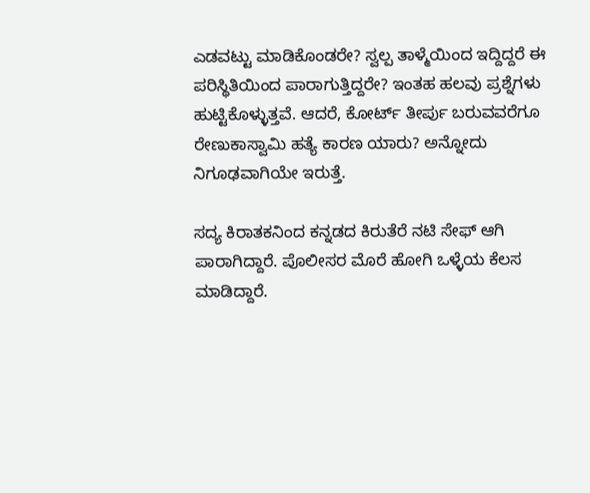ಎಡವಟ್ಟು ಮಾಡಿಕೊಂಡರೇ? ಸ್ವಲ್ಪ ತಾಳ್ಮೆಯಿಂದ ಇದ್ದಿದ್ದರೆ ಈ ಪರಿಸ್ಥಿತಿಯಿಂದ ಪಾರಾಗುತ್ತಿದ್ದರೇ? ಇಂತಹ ಹಲವು ಪ್ರಶ್ನೆಗಳು ಹುಟ್ಟಿಕೊಳ್ಳುತ್ತವೆ. ಆದರೆ, ಕೋರ್ಟ್ ತೀರ್ಪು ಬರುವವರೆಗೂ ರೇಣುಕಾಸ್ವಾಮಿ ಹತ್ಯೆ ಕಾರಣ ಯಾರು? ಅನ್ನೋದು ನಿಗೂಢವಾಗಿಯೇ ಇರುತ್ತೆ.

ಸದ್ಯ ಕಿರಾತಕನಿಂದ ಕನ್ನಡದ ಕಿರುತೆರೆ ನಟಿ ಸೇಫ್ ಆಗಿ ಪಾರಾಗಿದ್ದಾರೆ. ಪೊಲೀಸರ ಮೊರೆ ಹೋಗಿ ಒಳ್ಳೆಯ ಕೆಲಸ ಮಾಡಿದ್ದಾರೆ.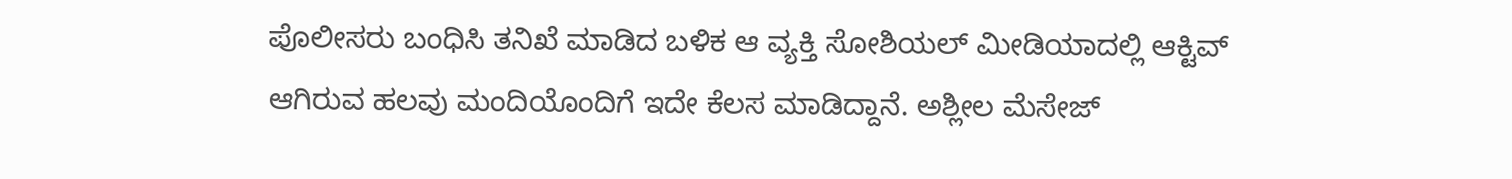ಪೊಲೀಸರು ಬಂಧಿಸಿ ತನಿಖೆ ಮಾಡಿದ ಬಳಿಕ ಆ ವ್ಯಕ್ತಿ ಸೋಶಿಯಲ್ ಮೀಡಿಯಾದಲ್ಲಿ ಆಕ್ಟಿವ್ ಆಗಿರುವ ಹಲವು ಮಂದಿಯೊಂದಿಗೆ ಇದೇ ಕೆಲಸ ಮಾಡಿದ್ದಾನೆ. ಅಶ್ಲೀಲ ಮೆಸೇಜ್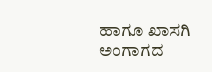ಹಾಗೂ ಖಾಸಗಿ ಅಂಗಾಗದ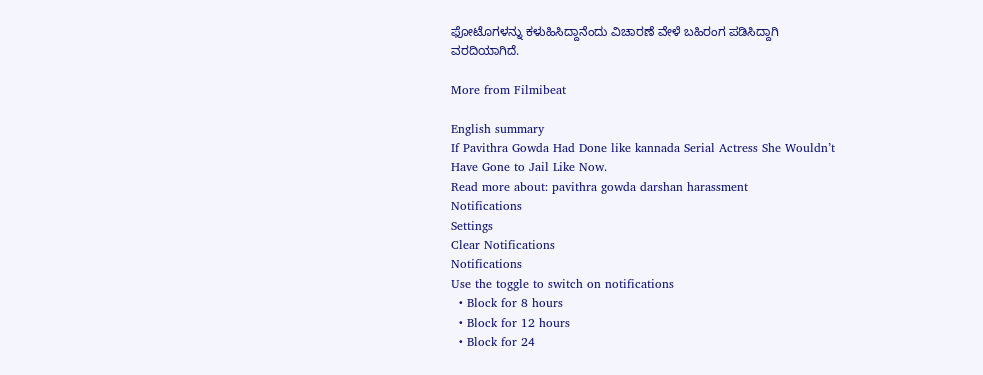ಫೋಟೊಗಳನ್ನು ಕಳುಹಿಸಿದ್ದಾನೆಂದು ವಿಚಾರಣೆ ವೇಳೆ ಬಹಿರಂಗ ಪಡಿಸಿದ್ದಾಗಿ ವರದಿಯಾಗಿದೆ.

More from Filmibeat

English summary
If Pavithra Gowda Had Done like kannada Serial Actress She Wouldn’t Have Gone to Jail Like Now.
Read more about: pavithra gowda darshan harassment
Notifications
Settings
Clear Notifications
Notifications
Use the toggle to switch on notifications
  • Block for 8 hours
  • Block for 12 hours
  • Block for 24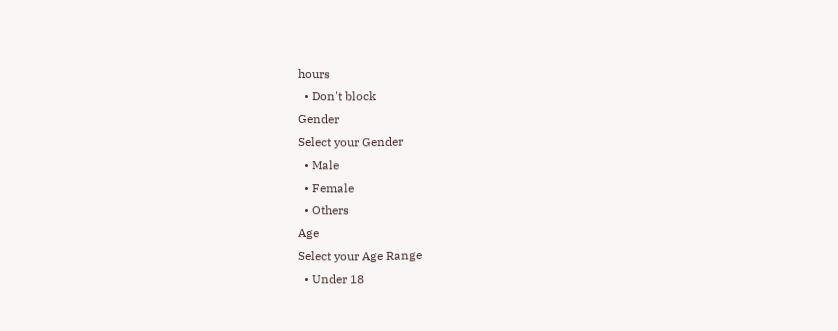hours
  • Don't block
Gender
Select your Gender
  • Male
  • Female
  • Others
Age
Select your Age Range
  • Under 18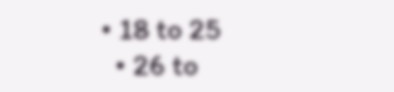• 18 to 25
  • 26 to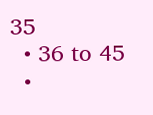35
  • 36 to 45
  •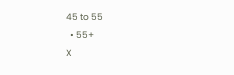45 to 55
  • 55+
X